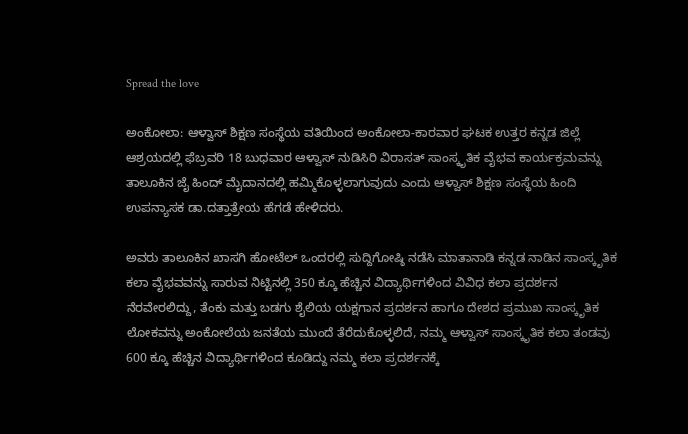Spread the love

ಅಂಕೋಲಾ: ಆಳ್ವಾಸ್ ಶಿಕ್ಷಣ ಸಂಸ್ಥೆಯ ವತಿಯಿಂದ ಅಂಕೋಲಾ-ಕಾರವಾರ ಘಟಕ ಉತ್ತರ ಕನ್ನಡ ಜಿಲ್ಲೆ ಆಶ್ರಯದಲ್ಲಿ ಫೆಬ್ರವರಿ 18 ಬುಧವಾರ ಆಳ್ವಾಸ್ ನುಡಿಸಿರಿ ವಿರಾಸತ್ ಸಾಂಸ್ಕೃತಿಕ ವೈಭವ ಕಾರ್ಯಕ್ರಮವನ್ನು ತಾಲೂಕಿನ ಜೈ ಹಿಂದ್ ಮೈದಾನದಲ್ಲಿ ಹಮ್ಮಿಕೊಳ್ಳಲಾಗುವುದು ಎಂದು ಆಳ್ವಾಸ್ ಶಿಕ್ಷಣ ಸಂಸ್ಥೆಯ ಹಿಂದಿ ಉಪನ್ಯಾಸಕ ಡಾ.ದತ್ತಾತ್ರೇಯ ಹೆಗಡೆ ಹೇಳಿದರು.

ಅವರು ತಾಲೂಕಿನ ಖಾಸಗಿ ಹೋಟೆಲ್ ಒಂದರಲ್ಲಿ ಸುದ್ದಿಗೋಷ್ಠಿ ನಡೆಸಿ ಮಾತಾನಾಡಿ ಕನ್ನಡ ನಾಡಿನ ಸಾಂಸ್ಕೃತಿಕ ಕಲಾ ವೈಭವವನ್ನು ಸಾರುವ ನಿಟ್ಟಿನಲ್ಲಿ 350 ಕ್ಕೂ ಹೆಚ್ಚಿನ ವಿದ್ಯಾರ್ಥಿಗಳಿಂದ ವಿವಿಧ ಕಲಾ ಪ್ರದರ್ಶನ ನೆರವೇರಲಿದ್ದು, ತೆಂಕು ಮತ್ತು ಬಡಗು ಶೈಲಿಯ ಯಕ್ಷಗಾನ ಪ್ರದರ್ಶನ ಹಾಗೂ ದೇಶದ ಪ್ರಮುಖ ಸಾಂಸ್ಕೃತಿಕ ಲೋಕವನ್ನು ಅಂಕೋಲೆಯ ಜನತೆಯ ಮುಂದೆ ತೆರೆದುಕೊಳ್ಳಲಿದೆ, ನಮ್ಮ ಆಳ್ವಾಸ್ ಸಾಂಸ್ಕೃತಿಕ ಕಲಾ ತಂಡವು 600 ಕ್ಕೂ ಹೆಚ್ಚಿನ ವಿದ್ಯಾರ್ಥಿಗಳಿಂದ ಕೂಡಿದ್ದು ನಮ್ಮ ಕಲಾ ಪ್ರದರ್ಶನಕ್ಕೆ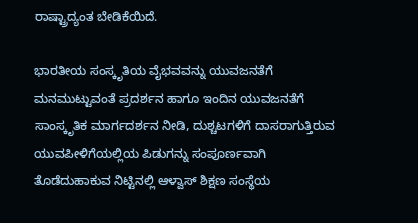ರಾಷ್ಟ್ರಾದ್ಯಂತ ಬೇಡಿಕೆಯಿದೆ.

ಭಾರತೀಯ ಸಂಸ್ಕೃತಿಯ ವೈಭವವನ್ನು ಯುವಜನತೆಗೆ ಮನಮುಟ್ಟುವಂತೆ ಪ್ರದರ್ಶನ ಹಾಗೂ ಇಂದಿನ ಯುವಜನತೆಗೆ ಸಾಂಸ್ಕೃತಿಕ ಮಾರ್ಗದರ್ಶನ ನೀಡಿ, ದುಶ್ಚಟಗಳಿಗೆ ದಾಸರಾಗುತ್ತಿರುವ ಯುವಪೀಳಿಗೆಯಲ್ಲಿಯ ಪಿಡುಗನ್ನು ಸಂಪೂರ್ಣವಾಗಿ ತೊಡೆದುಹಾಕುವ ನಿಟ್ಟಿನಲ್ಲಿ ಆಳ್ವಾಸ್ ಶಿಕ್ಷಣ ಸಂಸ್ಥೆಯ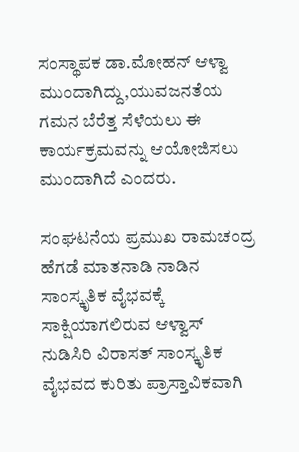ಸಂಸ್ಥಾಪಕ ಡಾ.ಮೋಹನ್ ಆಳ್ವಾ ಮುಂದಾಗಿದ್ದು,ಯುವಜನತೆಯ ಗಮನ ಬೆರೆತ್ತ ಸೆಳೆಯಲು ಈ ಕಾರ್ಯಕ್ರಮವನ್ನು ಆಯೋಜಿಸಲು ಮುಂದಾಗಿದೆ ಎಂದರು.

ಸಂಘಟನೆಯ ಪ್ರಮುಖ ರಾಮಚಂದ್ರ ಹೆಗಡೆ ಮಾತನಾಡಿ ನಾಡಿನ ಸಾಂಸ್ಕೃತಿಕ ವೈಭವಕ್ಕೆ ಸಾಕ್ಷಿಯಾಗಲಿರುವ ಆಳ್ವಾಸ್ ನುಡಿಸಿರಿ ವಿರಾಸತ್ ಸಾಂಸ್ಕೃತಿಕ ವೈಭವದ ಕುರಿತು ಪ್ರಾಸ್ತಾವಿಕವಾಗಿ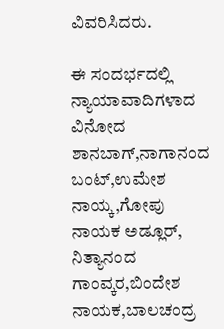ವಿವರಿಸಿದರು.

ಈ ಸಂದರ್ಭದಲ್ಲಿ ನ್ಯಾಯಾವಾದಿಗಳಾದ ವಿನೋದ ಶಾನಬಾಗ್,ನಾಗಾನಂದ ಬಂಟ್,ಉಮೇಶ ನಾಯ್ಕ,ಗೋಪು ನಾಯಕ ಅಡ್ಲೂರ್, ನಿತ್ಯಾನಂದ ಗಾಂವ್ಕರ,ಬಿಂದೇಶ ನಾಯಕ,ಬಾಲಚಂದ್ರ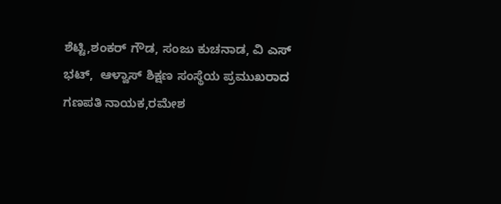ಶೆಟ್ಟಿ,ಶಂಕರ್ ಗೌಡ, ಸಂಜು ಕುಚನಾಡ, ವಿ ಎಸ್ ಭಟ್,  ಆಳ್ವಾಸ್ ಶಿಕ್ಷಣ ಸಂಸ್ಥೆಯ ಪ್ರಮುಖರಾದ ಗಣಪತಿ ನಾಯಕ,ರಮೇಶ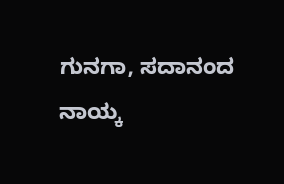ಗುನಗಾ, ಸದಾನಂದ ನಾಯ್ಕ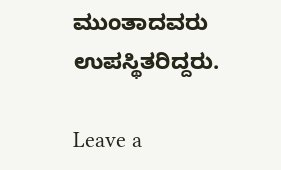ಮುಂತಾದವರು ಉಪಸ್ಥಿತರಿದ್ದರು.

Leave a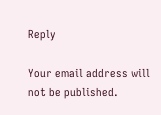Reply

Your email address will not be published.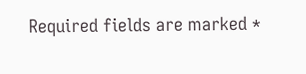Required fields are marked *